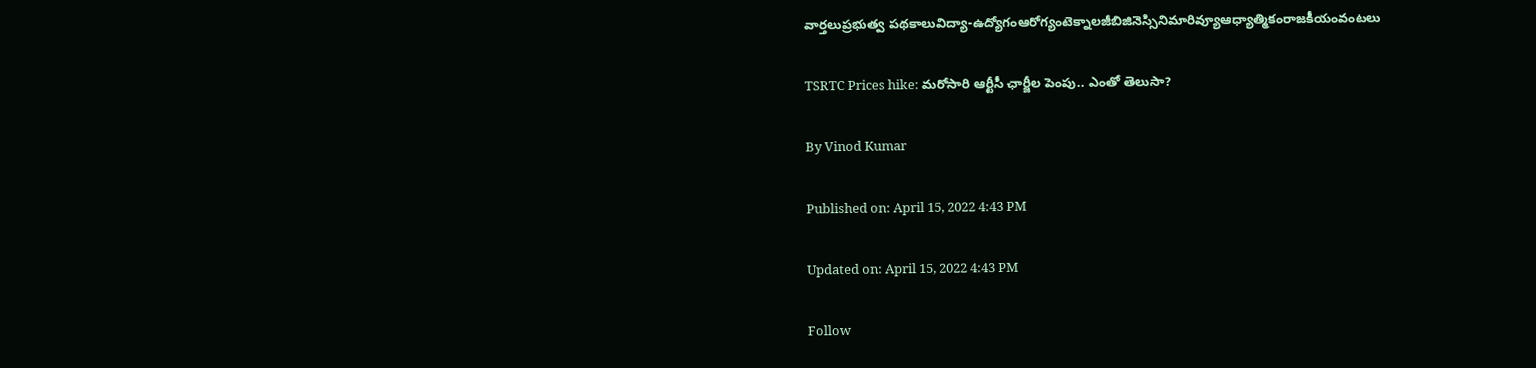వార్తలుప్రభుత్వ పథకాలువిద్యా-ఉద్యోగంఆరోగ్యంటెక్నాలజీబిజినెస్సినిమారివ్యూఆధ్యాత్మికంరాజకీయంవంటలు

TSRTC Prices hike: మరోసారి ఆర్టీసీ ఛార్జీల పెంపు.. ఎంతో తెలుసా?

By Vinod Kumar

Published on: April 15, 2022 4:43 PM

Updated on: April 15, 2022 4:43 PM

Follow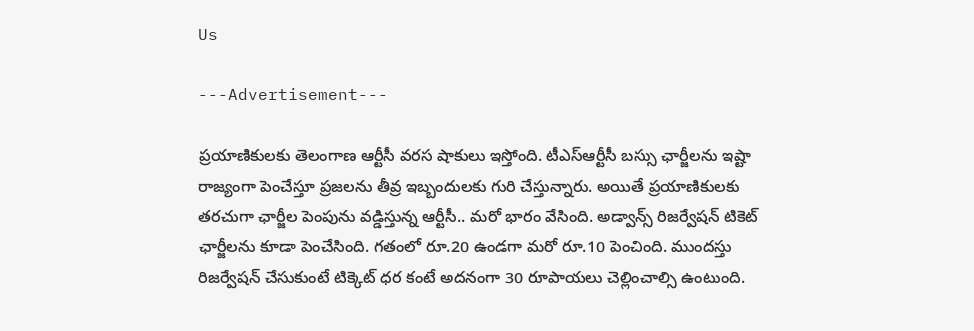Us

---Advertisement---

ప్రయాణికులకు తెలంగాణ ఆర్టీసీ వరస షాకులు ఇస్తోంది. టీఎస్ఆర్టీసీ బస్సు ఛార్జీలను ఇష్టా రాజ్యంగా పెంచేస్తూ ప్రజలను తీవ్ర ఇబ్బందులకు గురి చేస్తున్నారు. అయితే ప్రయాణికులకు తరచుగా ఛార్జీల పెంపును వడ్డిస్తున్న ఆర్టీసీ.. మరో భారం వేసింది. అడ్వాన్స్ రిజర్వేషన్ టికెట్ ఛార్జీలను కూడా పెంచేసింది. గతంలో రూ.20 ఉండగా మరో రూ.10 పెంచింది. ముందస్తు రిజర్వేషన్‌ చేసుకుంటే టిక్కెట్ ధర కంటే అదనంగా 30 రూపాయలు చెల్లించాల్సి ఉంటుంది.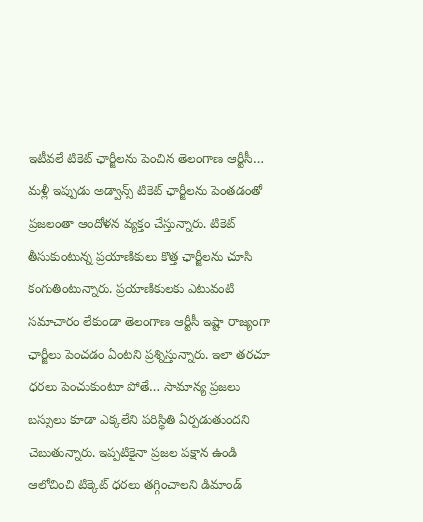ఇటీవలే టికెట్ ఛార్జీలను పెంచిన తెలంగాణ ఆర్టీసీ… మళ్లీ ఇప్పుడు అడ్వాన్స్ టికెట్ ఛార్జీలను పెంతడంతో ప్రజలంతా ఆందోళన వ్యక్తం చేస్తున్నారు. టికెట్ తీసుకుంటున్న ప్రయాణికులు కొత్త ఛార్జీలను చూసి కంగుతింటున్నారు. ప్రయాణికులకు ఎటువంటి సమాచారం లేకుండా తెలంగాణ ఆర్టీసీ ఇష్టా రాజ్యంగా ఛార్జీలు పెంచడం ఏంటని ప్రశ్నిస్తున్నారు. ఇలా తరచూ ధరలు పెంచుకుంటూ పోతే… సామాన్య ప్రజలు బస్సులు కూడా ఎక్కలేని పరిస్థితి ఏర్పడుతుందని చెబుతున్నారు. ఇప్పటికైనా ప్రజల పక్షాన ఉండి ఆలోచించి టిక్కెట్ ధరలు తగ్గించాలని డిమాండ్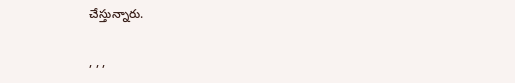చేస్తున్నారు.

, , ,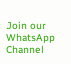Join our WhatsApp Channel